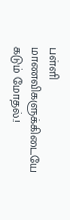பள்ளி மாணவிகளுக்கிடையே கடும் மோதல்.!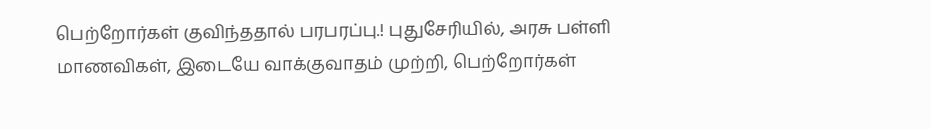பெற்றோர்கள் குவிந்ததால் பரபரப்பு.! புதுசேரியில், அரசு பள்ளி மாணவிகள், இடையே வாக்குவாதம் முற்றி, பெற்றோர்கள்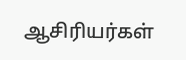ஆசிரியர்கள்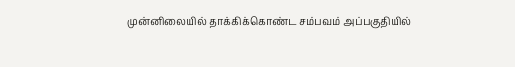முன்னிலையில் தாக்கிக்கொண்ட சம்பவம் அப்பகுதியில்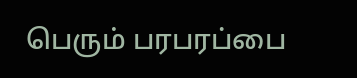பெரும் பரபரப்பை